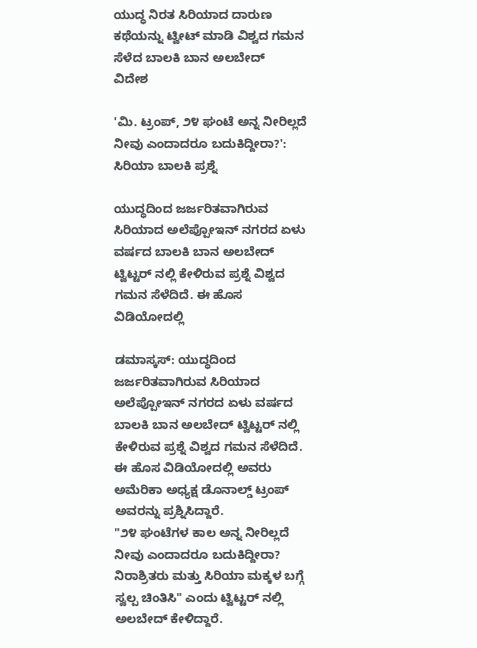ಯುದ್ಧ ನಿರತ ಸಿರಿಯಾದ ದಾರುಣ ಕಥೆಯನ್ನು ಟ್ವೀಟ್ ಮಾಡಿ ವಿಶ್ವದ ಗಮನ ಸೆಳೆದ ಬಾಲಕಿ ಬಾನ ಅಲಬೇದ್
ವಿದೇಶ

'ಮಿ. ಟ್ರಂಪ್, ೨೪ ಘಂಟೆ ಅನ್ನ ನೀರಿಲ್ಲದೆ ನೀವು ಎಂದಾದರೂ ಬದುಕಿದ್ದೀರಾ?': ಸಿರಿಯಾ ಬಾಲಕಿ ಪ್ರಶ್ನೆ

ಯುದ್ಧದಿಂದ ಜರ್ಜರಿತವಾಗಿರುವ ಸಿರಿಯಾದ ಅಲೆಪ್ಪೋಇನ್ ನಗರದ ಏಳು ವರ್ಷದ ಬಾಲಕಿ ಬಾನ ಅಲಬೇದ್ ಟ್ವಿಟ್ಟರ್ ನಲ್ಲಿ ಕೇಳಿರುವ ಪ್ರಶ್ನೆ ವಿಶ್ವದ ಗಮನ ಸೆಳೆದಿದೆ. ಈ ಹೊಸ ವಿಡಿಯೋದಲ್ಲಿ

ಡಮಾಸ್ಕಸ್: ಯುದ್ಧದಿಂದ ಜರ್ಜರಿತವಾಗಿರುವ ಸಿರಿಯಾದ ಅಲೆಪ್ಪೋಇನ್ ನಗರದ ಏಳು ವರ್ಷದ ಬಾಲಕಿ ಬಾನ ಅಲಬೇದ್ ಟ್ವಿಟ್ಟರ್ ನಲ್ಲಿ ಕೇಳಿರುವ ಪ್ರಶ್ನೆ ವಿಶ್ವದ ಗಮನ ಸೆಳೆದಿದೆ. ಈ ಹೊಸ ವಿಡಿಯೋದಲ್ಲಿ ಅವರು ಅಮೆರಿಕಾ ಅಧ್ಯಕ್ಷ ಡೊನಾಲ್ಡ್ ಟ್ರಂಪ್ ಅವರನ್ನು ಪ್ರಶ್ನಿಸಿದ್ದಾರೆ.
"೨೪ ಘಂಟೆಗಳ ಕಾಲ ಅನ್ನ ನೀರಿಲ್ಲದೆ ನೀವು ಎಂದಾದರೂ ಬದುಕಿದ್ದೀರಾ? ನಿರಾಶ್ರಿತರು ಮತ್ತು ಸಿರಿಯಾ ಮಕ್ಕಳ ಬಗ್ಗೆ ಸ್ವಲ್ಪ ಚಿಂತಿಸಿ" ಎಂದು ಟ್ವಿಟ್ಟರ್ ನಲ್ಲಿ ಅಲಬೇದ್ ಕೇಳಿದ್ದಾರೆ.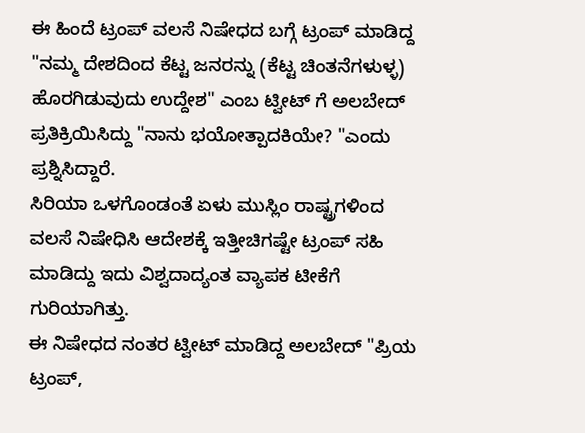ಈ ಹಿಂದೆ ಟ್ರಂಪ್ ವಲಸೆ ನಿಷೇಧದ ಬಗ್ಗೆ ಟ್ರಂಪ್ ಮಾಡಿದ್ದ "ನಮ್ಮ ದೇಶದಿಂದ ಕೆಟ್ಟ ಜನರನ್ನು (ಕೆಟ್ಟ ಚಿಂತನೆಗಳುಳ್ಳ) ಹೊರಗಿಡುವುದು ಉದ್ದೇಶ" ಎಂಬ ಟ್ವೀಟ್ ಗೆ ಅಲಬೇದ್ ಪ್ರತಿಕ್ರಿಯಿಸಿದ್ದು "ನಾನು ಭಯೋತ್ಪಾದಕಿಯೇ? "ಎಂದು ಪ್ರಶ್ನಿಸಿದ್ದಾರೆ.
ಸಿರಿಯಾ ಒಳಗೊಂಡಂತೆ ಏಳು ಮುಸ್ಲಿಂ ರಾಷ್ಟ್ರಗಳಿಂದ ವಲಸೆ ನಿಷೇಧಿಸಿ ಆದೇಶಕ್ಕೆ ಇತ್ತೀಚಿಗಷ್ಟೇ ಟ್ರಂಪ್ ಸಹಿ ಮಾಡಿದ್ದು ಇದು ವಿಶ್ವದಾದ್ಯಂತ ವ್ಯಾಪಕ ಟೀಕೆಗೆ ಗುರಿಯಾಗಿತ್ತು.
ಈ ನಿಷೇಧದ ನಂತರ ಟ್ವೀಟ್ ಮಾಡಿದ್ದ ಅಲಬೇದ್ "ಪ್ರಿಯ ಟ್ರಂಪ್,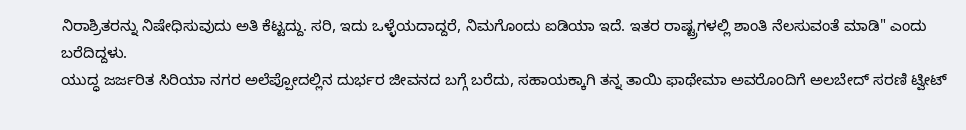ನಿರಾಶ್ರಿತರನ್ನು ನಿಷೇಧಿಸುವುದು ಅತಿ ಕೆಟ್ಟದ್ದು. ಸರಿ, ಇದು ಒಳ್ಳೆಯದಾದ್ದರೆ, ನಿಮಗೊಂದು ಐಡಿಯಾ ಇದೆ. ಇತರ ರಾಷ್ಟ್ರಗಳಲ್ಲಿ ಶಾಂತಿ ನೆಲಸುವಂತೆ ಮಾಡಿ" ಎಂದು ಬರೆದಿದ್ದಳು.
ಯುದ್ಧ ಜರ್ಜರಿತ ಸಿರಿಯಾ ನಗರ ಅಲೆಪ್ಪೋದಲ್ಲಿನ ದುರ್ಭರ ಜೀವನದ ಬಗ್ಗೆ ಬರೆದು, ಸಹಾಯಕ್ಕಾಗಿ ತನ್ನ ತಾಯಿ ಫಾಥೇಮಾ ಅವರೊಂದಿಗೆ ಅಲಬೇದ್ ಸರಣಿ ಟ್ವೀಟ್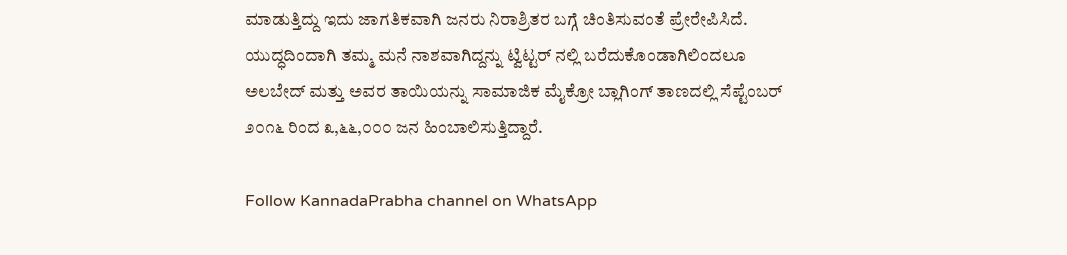ಮಾಡುತ್ತಿದ್ದು ಇದು ಜಾಗತಿಕವಾಗಿ ಜನರು ನಿರಾಶ್ರಿತರ ಬಗ್ಗೆ ಚಿಂತಿಸುವಂತೆ ಪ್ರೇರೇಪಿಸಿದೆ.
ಯುದ್ಧದಿಂದಾಗಿ ತಮ್ಮ ಮನೆ ನಾಶವಾಗಿದ್ದನ್ನು ಟ್ವಿಟ್ಟರ್ ನಲ್ಲಿ ಬರೆದುಕೊಂಡಾಗಿಲಿಂದಲೂ ಅಲಬೇದ್ ಮತ್ತು ಅವರ ತಾಯಿಯನ್ನು ಸಾಮಾಜಿಕ ಮೈಕ್ರೋ ಬ್ಲಾಗಿಂಗ್ ತಾಣದಲ್ಲಿ ಸೆಪ್ಟೆಂಬರ್ ೨೦೧೬ ರಿಂದ ೩,೬೬,೦೦೦ ಜನ ಹಿಂಬಾಲಿಸುತ್ತಿದ್ದಾರೆ.

Follow KannadaPrabha channel on WhatsApp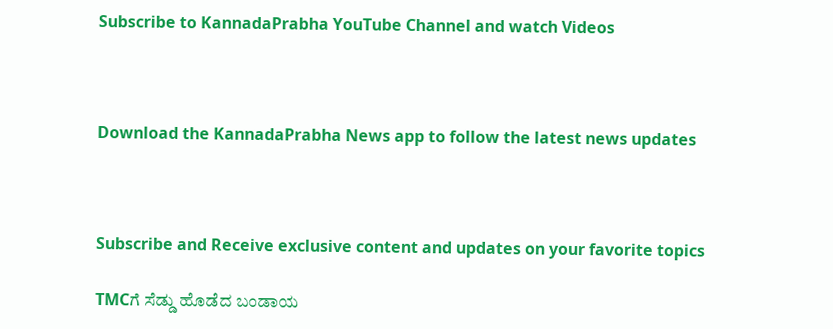Subscribe to KannadaPrabha YouTube Channel and watch Videos



Download the KannadaPrabha News app to follow the latest news updates



Subscribe and Receive exclusive content and updates on your favorite topics

TMCಗೆ ಸೆಡ್ಡು ಹೊಡೆದ ಬಂಡಾಯ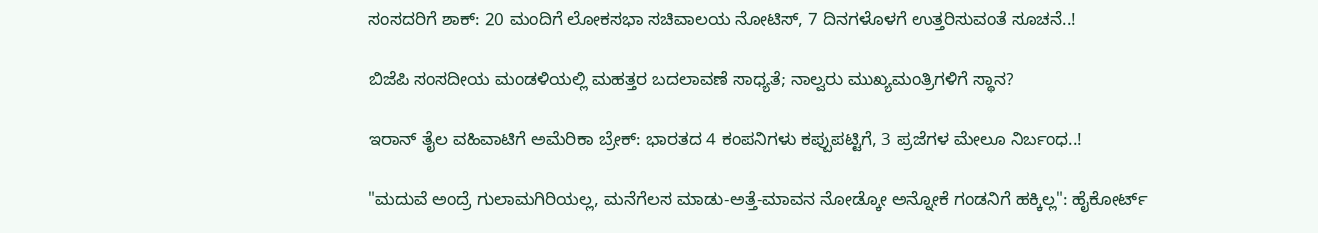ಸಂಸದರಿಗೆ ಶಾಕ್‌: 20 ಮಂದಿಗೆ ಲೋಕಸಭಾ ಸಚಿವಾಲಯ ನೋಟಿಸ್‌, 7 ದಿನಗಳೊಳಗೆ ಉತ್ತರಿಸುವಂತೆ ಸೂಚನೆ..!

ಬಿಜೆಪಿ ಸಂಸದೀಯ ಮಂಡಳಿಯಲ್ಲಿ ಮಹತ್ತರ ಬದಲಾವಣೆ ಸಾಧ್ಯತೆ; ನಾಲ್ವರು ಮುಖ್ಯಮಂತ್ರಿಗಳಿಗೆ ಸ್ಥಾನ?

ಇರಾನ್‌ ತೈಲ ವಹಿವಾಟಿಗೆ ಅಮೆರಿಕಾ ಬ್ರೇಕ್: ಭಾರತದ 4 ಕಂಪನಿಗಳು ಕಪ್ಪುಪಟ್ಟಿಗೆ, 3 ಪ್ರಜೆಗಳ ಮೇಲೂ ನಿರ್ಬಂಧ..!

"ಮದುವೆ ಅಂದ್ರೆ ಗುಲಾಮಗಿರಿಯಲ್ಲ, ಮನೆಗೆಲಸ ಮಾಡು-ಅತ್ತೆ-ಮಾವನ ನೋಡ್ಕೋ ಅನ್ನೋಕೆ ಗಂಡನಿಗೆ ಹಕ್ಕಿಲ್ಲ": ಹೈಕೋರ್ಟ್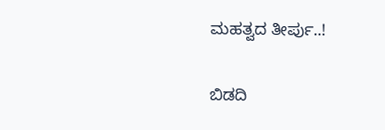ಮಹತ್ವದ ತೀರ್ಪು..!

ಬಿಡದಿ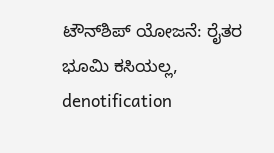ಟೌನ್‌ಶಿಪ್‌ ಯೋಜನೆ: ರೈತರ ಭೂಮಿ ಕಸಿಯಲ್ಲ, denotification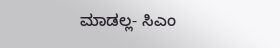ಮಾಡಲ್ಲ- ಸಿಎಂ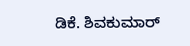ಡಿಕೆ. ಶಿವಕುಮಾರ್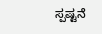ಸ್ಪಷ್ಟನೆ